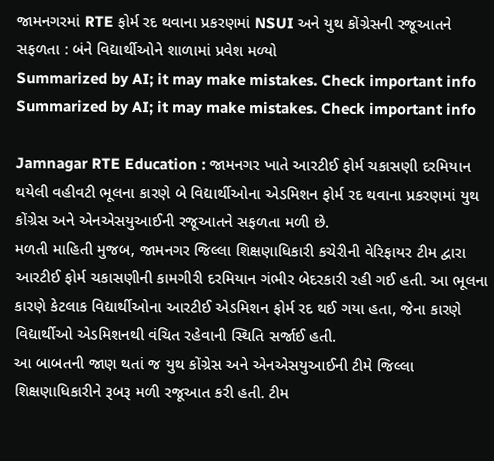જામનગરમાં RTE ફોર્મ રદ થવાના પ્રકરણમાં NSUI અને યુથ કોંગ્રેસની રજૂઆતને સફળતા : બંને વિદ્યાર્થીઓને શાળામાં પ્રવેશ મળ્યો
Summarized by AI; it may make mistakes. Check important info
Summarized by AI; it may make mistakes. Check important info

Jamnagar RTE Education : જામનગર ખાતે આરટીઈ ફોર્મ ચકાસણી દરમિયાન થયેલી વહીવટી ભૂલના કારણે બે વિદ્યાર્થીઓના એડમિશન ફોર્મ રદ થવાના પ્રકરણમાં યુથ કોંગ્રેસ અને એનએસયુઆઈની રજૂઆતને સફળતા મળી છે.
મળતી માહિતી મુજબ, જામનગર જિલ્લા શિક્ષણાધિકારી કચેરીની વેરિફાયર ટીમ દ્વારા આરટીઈ ફોર્મ ચકાસણીની કામગીરી દરમિયાન ગંભીર બેદરકારી રહી ગઈ હતી. આ ભૂલના કારણે કેટલાક વિદ્યાર્થીઓના આરટીઈ એડમિશન ફોર્મ રદ થઈ ગયા હતા, જેના કારણે વિદ્યાર્થીઓ એડમિશનથી વંચિત રહેવાની સ્થિતિ સર્જાઈ હતી.
આ બાબતની જાણ થતાં જ યુથ કોંગ્રેસ અને એનએસયુઆઈની ટીમે જિલ્લા શિક્ષણાધિકારીને રૂબરૂ મળી રજૂઆત કરી હતી. ટીમ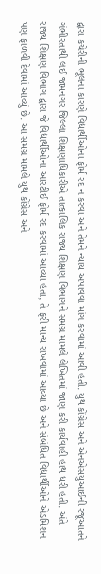દ્વારા કચેરીની ભૂલના કારણે વિદ્યાર્થીઓના ફોર્મ રદ ન કરવા અને તેમને ન્યાય અપાવવા માંગ કરવામાં આવી હતી. યુથ કોંગ્રેસ અને એનએસયુઆઈની રજૂઆતને ગંભીરતાથી લઈ જામનગર જિલ્લા શિક્ષણાધિકારીએ તાત્કાલિક રાજ્ય શિક્ષણ વિભાગને સમગ્ર મામલે લેખિતમાં જાણ કરી કાર્યવાહી હાથ ધરી હતી. અંતે રાજ્ય શિક્ષણ વિભાગ દ્વારા જે વિદ્યાર્થીઓના આરટીઈ ફોર્મ રદ કરવામાં આવ્યા હતા, તે ફરી માન્ય રાખવામાં આવ્યા છે અને સંબંધિત વિદ્યાર્થીઓને એડમિશન પણ ફાળવી દેવામાં આવ્યું છે. આ સમગ્ર મામલે યુથ કોંગ્રેસ અને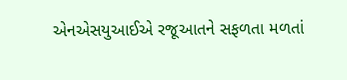એનએસયુઆઈએ રજૂઆતને સફળતા મળતાં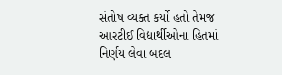સંતોષ વ્યક્ત કર્યો હતો તેમજ આરટીઈ વિદ્યાર્થીઓના હિતમાં નિર્ણય લેવા બદલ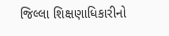જિલ્લા શિક્ષણાધિકારીનો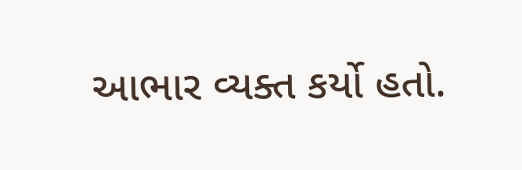આભાર વ્યક્ત કર્યો હતો.